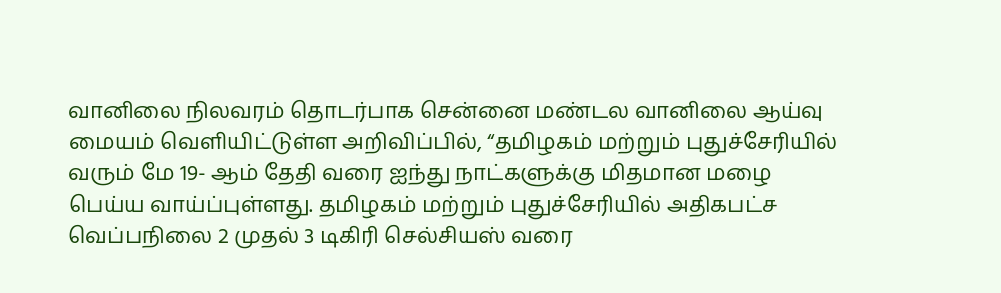வானிலை நிலவரம் தொடர்பாக சென்னை மண்டல வானிலை ஆய்வு மையம் வெளியிட்டுள்ள அறிவிப்பில், “தமிழகம் மற்றும் புதுச்சேரியில் வரும் மே 19- ஆம் தேதி வரை ஐந்து நாட்களுக்கு மிதமான மழை பெய்ய வாய்ப்புள்ளது. தமிழகம் மற்றும் புதுச்சேரியில் அதிகபட்ச வெப்பநிலை 2 முதல் 3 டிகிரி செல்சியஸ் வரை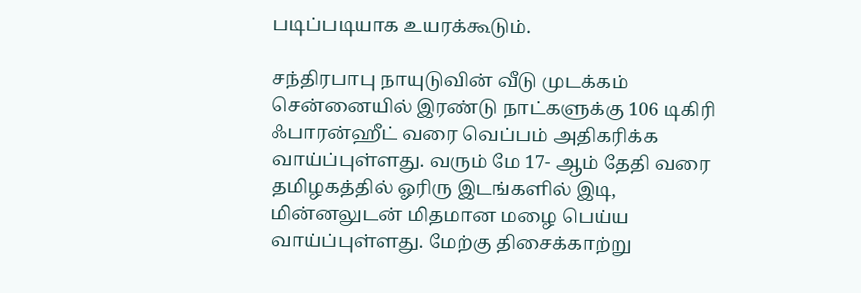படிப்படியாக உயரக்கூடும்.

சந்திரபாபு நாயுடுவின் வீடு முடக்கம்
சென்னையில் இரண்டு நாட்களுக்கு 106 டிகிரி ஃபாரன்ஹீட் வரை வெப்பம் அதிகரிக்க வாய்ப்புள்ளது. வரும் மே 17- ஆம் தேதி வரை தமிழகத்தில் ஓரிரு இடங்களில் இடி, மின்னலுடன் மிதமான மழை பெய்ய வாய்ப்புள்ளது. மேற்கு திசைக்காற்று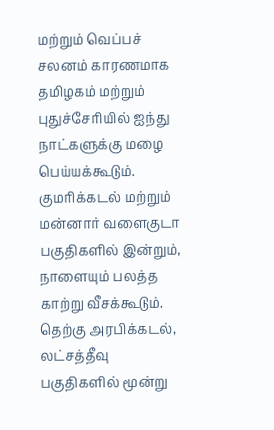மற்றும் வெப்பச் சலனம் காரணமாக தமிழகம் மற்றும் புதுச்சேரியில் ஐந்து நாட்களுக்கு மழை பெய்யக்கூடும்.
குமரிக்கடல் மற்றும் மன்னார் வளைகுடா பகுதிகளில் இன்றும், நாளையும் பலத்த காற்று வீசக்கூடும். தெற்கு அரபிக்கடல், லட்சத்தீவு பகுதிகளில் மூன்று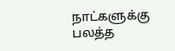நாட்களுக்கு பலத்த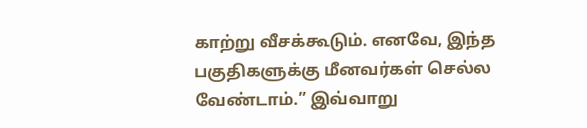காற்று வீசக்கூடும். எனவே, இந்த பகுதிகளுக்கு மீனவர்கள் செல்ல வேண்டாம்.” இவ்வாறு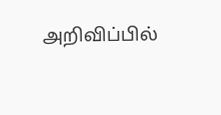அறிவிப்பில்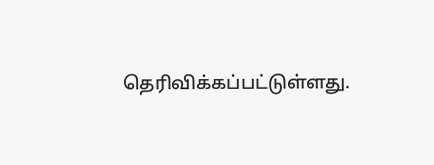தெரிவிக்கப்பட்டுள்ளது.